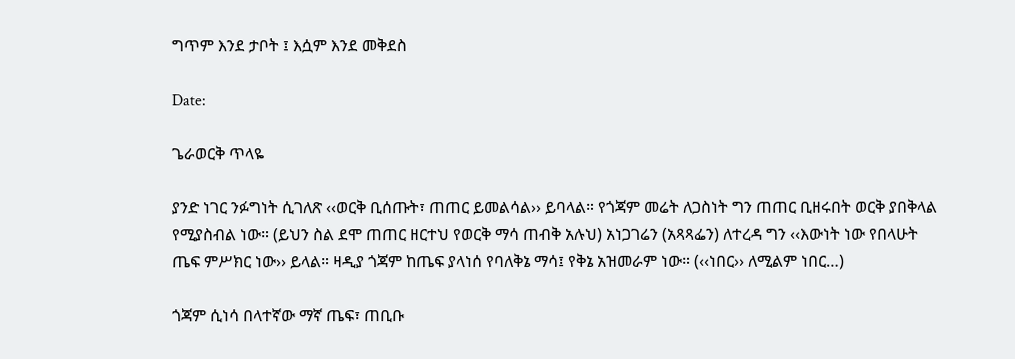ግጥም እንደ ታቦት ፤ እሷም እንደ መቅደስ

Date:

ጌራወርቅ ጥላዬ

ያንድ ነገር ንፉግነት ሲገለጽ ‹‹ወርቅ ቢሰጡት፣ ጠጠር ይመልሳል›› ይባላል። የጎጃም መሬት ለጋስነት ግን ጠጠር ቢዘሩበት ወርቅ ያበቅላል የሚያስብል ነው። (ይህን ስል ደሞ ጠጠር ዘርተህ የወርቅ ማሳ ጠብቅ አሉህ) አነጋገሬን (አጻጻፌን) ለተረዳ ግን ‹‹እውነት ነው የበላሁት ጤፍ ምሥክር ነው›› ይላል። ዛዲያ ጎጃም ከጤፍ ያላነሰ የባለቅኔ ማሳ፤ የቅኔ አዝመራም ነው። (‹‹ነበር›› ለሚልም ነበር…)

ጎጃም ሲነሳ በላተኛው ማኛ ጤፍ፣ ጠቢቡ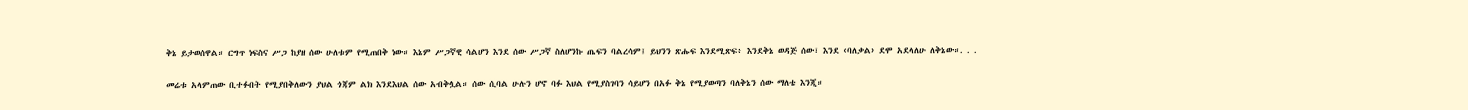ቅኔ ይታወሰዋል። ርግጥ ነፍስና ሥጋ ከያዘ ሰው ሁለቱም የሚጠበቅ ነው። እኔም ሥጋኛዊ ሳልሆን እንደ ሰው ሥጋኛ ስለሆንኩ ጤፍን ባልረሳም፤ ይህንን ጽሑፍ እንደሚጽፍ፥ እንደቅኔ ወዳጅ ሰው፣ እንደ ‹ባለቃል› ደሞ አደላለሁ ለቅኔው።. . .

መሬቱ አላምጠው ቢተፉበት የሚያበቅለውን ያህል ጎጃም ልክ እንደእህል ሰው አብቅሏል። ሰው ሲባል ሁሉን ሆኖ ባፉ እህል የሚያስገባን ሳይሆን በአፉ ቅኔ የሚያወጣን ባለቅኔን ሰው ማለቴ እንጂ።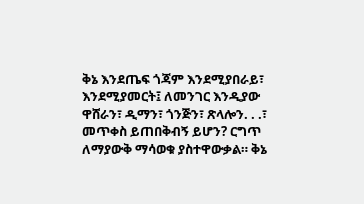ቅኔ እንደጤፍ ጎጃም እንደሚያበራይ፣ እንደሚያመርት፤ ለመንገር እንዲያው ዋሸራን፣ ዲማን፣ ጎንጅን፣ ጽላሎን. . .፣ መጥቀስ ይጠበቅብኝ ይሆን? ርግጥ ለማያውቅ ማሳወቁ ያስተዋውቃል። ቅኔ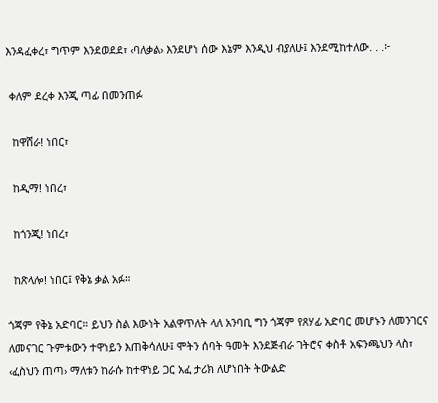እንዳፈቀረ፣ ግጥም እንደወደደ፣ ‹ባለቃል› እንደሆነ ሰው እኔም እንዲህ ብያለሁ፤ እንደሚከተለው. . .፦

 ቀለም ደረቀ እንጂ ጣፊ በመንጠፉ

  ከዋሸራ! ነበር፣

  ከዲማ! ነበረ፣

  ከጎንጂ! ነበረ፣

  ከጽላሎ! ነበር፤ የቅኔ ቃል አፉ።

ጎጃም የቅኔ አድባር። ይህን ስል እውነት አልዋጥለት ላለ አንባቢ ግን ጎጃም የጸሃፊ አድባር መሆኑን ለመንገርና ለመናገር ጉምቱውን ተዋነይን እጠቅሳለሁ፤ ሞትን ሰባት ዓመት እንደጅብራ ገትሮና ቀስቶ አፍንጫህን ላስ፣ ‹ፈስህን ጠጣ› ማለቱን ከራሱ ከተዋነይ ጋር አፈ ታሪክ ለሆነበት ትውልድ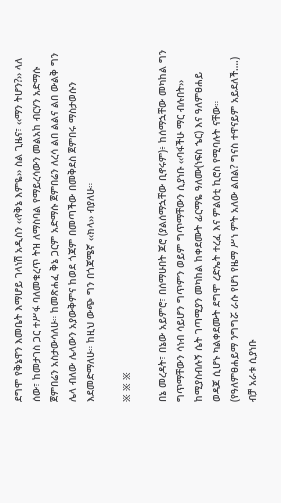ደግሞ የቅኔዋን እመቤት እማሆይ ገላነሽ አዲስን ‹‹የቅኔ እምዬ›› ስል ጊዜና፣ ‹‹ማን ትሆን?›› ላለ ሰው፣ ከመታገስ ጋር ተሥፋ ባለመቁረጥ ትዝ ለማስባል የማይረሳውን መልአከ ብርሃን አድማሱ ጀምበሬን አስታውሳለሁ። ከመጽሐፈ ቅኔ ጋርም አድማሱ ጀምበሬን ለረሳ ልበ ልልና ልበ ውልቅ ግን ሌላ ብለው ሌላውን አያውቅምና ከወደ ጎጃም በመጣችው በመቅደስ ጀምበሩ ማስታወሱን እደመድማለሁ። ከዚህ ውጭ ግን በጎጃሜኛ ‹‹ክላ›› ብያለሁ።

፠ ፠ ፠

በኔ መረዳት፣ በኔው አይምሮ፣ በሰማሁበት ጆሮ (ያልሰማኋቸው ቢኖሩም)፥ ከሰማኋቸው መካከል ግን ግጥማቸውን ሳነብ ሳይሆን ግጥምን ወይም ግጥማቸውን ሲያነቡ ‹‹ባፋችሁ ማር ብሉበት›› ከሚያስብሉኝ ሴት ገጣሚያን መካከል ከቀደሙት ፊርማዬ ዓለሙ(ነፍስ ኄር) እና ዓለምፀሐይ ወዳጆ ሲሆኑ ካልቀደሙት ደግሞ ረድኤት ተረፈ እና ምልዕቲ ኪሮስ የሚባሉት ናቸው። (የዓለምፀሐይማ ንግግሯ ራሱ የሆነ የዜማ ሥነ ምት አለው ልበል? ግናስ ተዋናይም አይደለች….) ብቻ አራቱ ሲያነቡ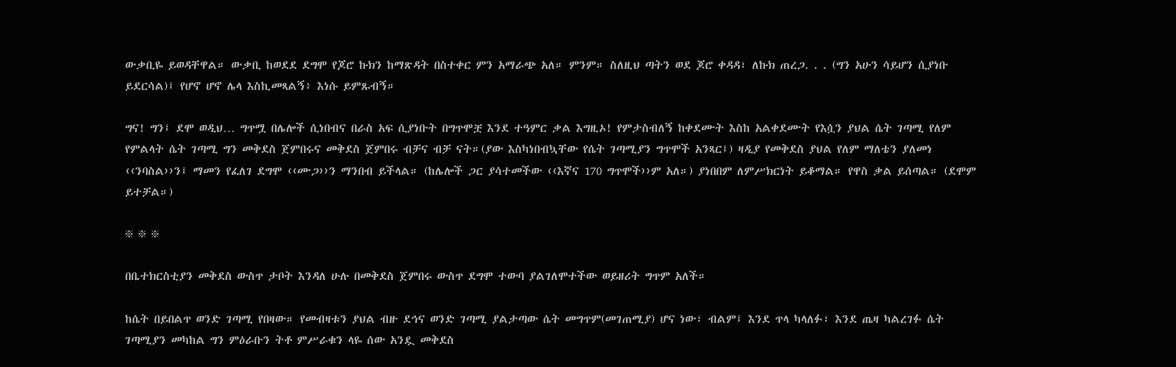ውቃቢዬ ይወዳቸዋል። ውቃቢ ከወደደ ደግሞ የጆሮ ኩክን ከማጽዳት በስተቀር ምን አማራጭ አለ። ምንም። ስለዚህ ጣትን ወደ ጆሮ ቀዳዳ፣ ለኩክ ጠረጋ. . . (ግን አሁን ሳይሆን ሲያነቡ ይደርሳል)፤ የሆኖ ሆኖ ሌላ እስኪመጻልኝ፥ እነሱ ይምጹብኝ።

ግና! ግን፤ ደሞ ወዲህ… ግጥሟ በሌሎች ሲነበብና በራስ አፍ ሲያነቡት በግጥሞቿ እንደ ተዓምር ቃል እግዚኦ! የምታስብለኝ ከቀደሙት እስከ አልቀደሙት የእሷን ያህል ሴት ገጣሚ የለም የምልላት ሴት ገጣሚ ግን መቅደስ ጀምበሩና መቅደስ ጀምበሩ ብቻና ብቻ ናት።(ያው እስካነበብኳቸው የሴት ገጣሚያን ግጥሞች አንጻር፤) ዛዲያ የመቅደስ ያህል የለም ማለቴን ያለመነ ‹‹ንባስል››ን፤ ማመን የፈለገ ደግሞ ‹‹ሙጋ››ን ማንበብ ይችላል። (ከሌሎች ጋር ያሳተመችው ‹‹እኛና 170 ግጥሞች››ም አለ።) ያነበበም ለምሥክርነት ይቆማል። የዋስ ቃል ይሰጣል። (ደሞም ይተቻል።)

፠ ፠ ፠

በቤተክርስቲያን መቅደስ ውስጥ ታቦት እንዳለ ሁሉ በመቅደስ ጀምበሩ ውስጥ ደግሞ ተውባ ያልገለሞተችው ወይዘሪት ግጥም አለች።

ከሴት በይበልጥ ወንድ ገጣሚ የበዛው። የመብዛቱን ያህል ብዙ ደኅና ወንድ ገጣሚ ያልታጣው ሴት መግጥም(መገጠሚያ) ሆና ነው፣ ብልም፤ እንደ ጥላ ካላለፉ፣ እንደ ጤዛ ካልረገፉ ሴት ገጣሚያን መካከል ግን ምዕራቡን ትቶ ምሥራቁን ላዬ ሰው አንዷ መቅደስ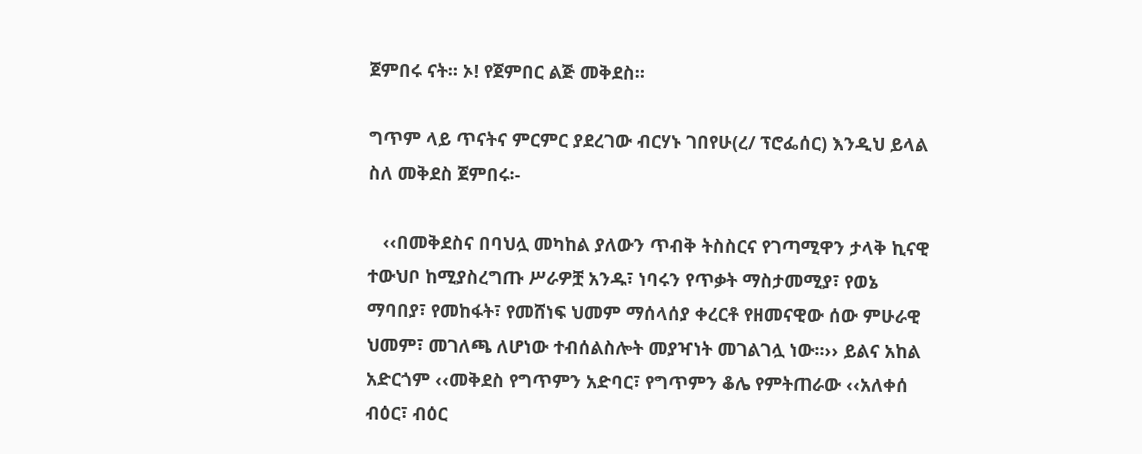ጀምበሩ ናት። ኦ! የጀምበር ልጅ መቅደስ።

ግጥም ላይ ጥናትና ምርምር ያደረገው ብርሃኑ ገበየሁ(ረ/ ፕሮፌሰር) እንዲህ ይላል ስለ መቅደስ ጀምበሩ፡-

   ‹‹በመቅደስና በባህሏ መካከል ያለውን ጥብቅ ትስስርና የገጣሚዋን ታላቅ ኪናዊ ተውህቦ ከሚያስረግጡ ሥራዎቿ አንዱ፣ ነባሩን የጥቃት ማስታመሚያ፣ የወኔ ማባበያ፣ የመከፋት፣ የመሸነፍ ህመም ማሰላሰያ ቀረርቶ የዘመናዊው ሰው ምሁራዊ ህመም፣ መገለጫ ለሆነው ተብሰልስሎት መያዣነት መገልገሏ ነው።›› ይልና አከል አድርጎም ‹‹መቅደስ የግጥምን አድባር፣ የግጥምን ቆሌ የምትጠራው ‹‹አለቀሰ ብዕር፣ ብዕር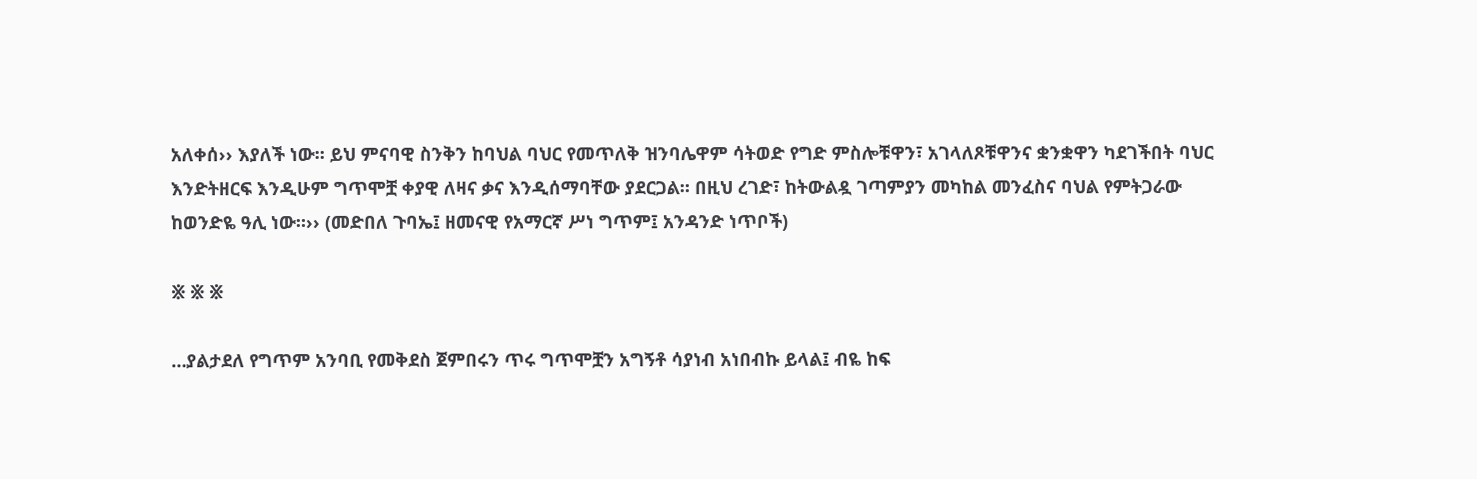አለቀሰ›› እያለች ነው። ይህ ምናባዊ ስንቅን ከባህል ባህር የመጥለቅ ዝንባሌዋም ሳትወድ የግድ ምስሎቹዋን፣ አገላለጾቹዋንና ቋንቋዋን ካደገችበት ባህር እንድትዘርፍ እንዲሁም ግጥሞቿ ቀያዊ ለዛና ቃና እንዲሰማባቸው ያደርጋል። በዚህ ረገድ፣ ከትውልዷ ገጣምያን መካከል መንፈስና ባህል የምትጋራው ከወንድዬ ዓሊ ነው።›› (መድበለ ጉባኤ፤ ዘመናዊ የአማርኛ ሥነ ግጥም፤ አንዳንድ ነጥቦች)

፠ ፠ ፠

…ያልታደለ የግጥም አንባቢ የመቅደስ ጀምበሩን ጥሩ ግጥሞቿን አግኝቶ ሳያነብ አነበብኩ ይላል፤ ብዬ ከፍ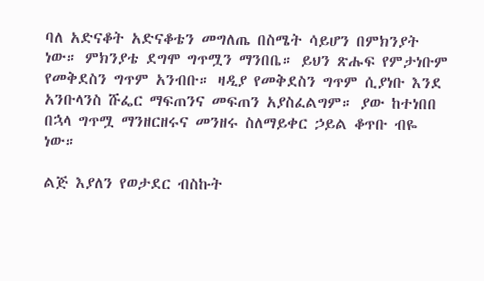ባለ አድናቆት አድናቆቴን መግለጤ በስሜት ሳይሆን በምክንያት ነው። ምክንያቴ ደግሞ ግጥሟን ማንበቤ። ይህን ጽሑፍ የምታነቡም የመቅደስን ግጥም አንብቡ። ዛዲያ የመቅደስን ግጥም ሲያነቡ እንደ አንቡላንስ ሹፌር ማፍጠንና መፍጠን አያስፈልግም። ያው ከተነበበ በኋላ ግጥሟ ማንዘርዘሩና መንዘሩ ስለማይቀር ኃይል ቆጥቡ ብዬ ነው።

ልጅ እያለን የወታደር ብስኩት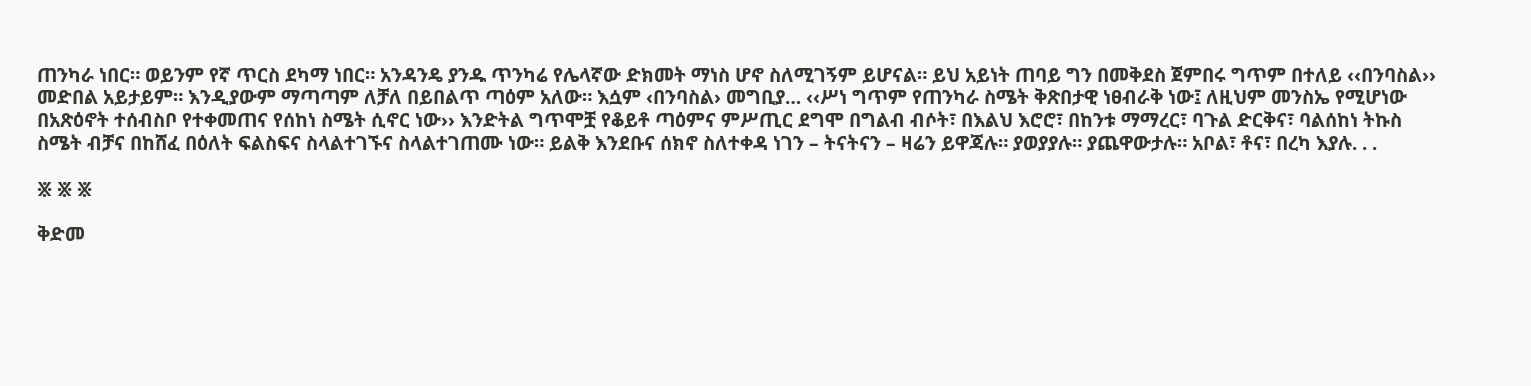ጠንካራ ነበር። ወይንም የኛ ጥርስ ደካማ ነበር። አንዳንዴ ያንዱ ጥንካሬ የሌላኛው ድክመት ማነስ ሆኖ ስለሚገኝም ይሆናል። ይህ አይነት ጠባይ ግን በመቅደስ ጀምበሩ ግጥም በተለይ ‹‹በንባስል›› መድበል አይታይም። እንዲያውም ማጣጣም ለቻለ በይበልጥ ጣዕም አለው። እሷም ‹በንባስል› መግቢያ… ‹‹ሥነ ግጥም የጠንካራ ስሜት ቅጽበታዊ ነፀብራቅ ነው፤ ለዚህም መንስኤ የሚሆነው በአጽዕኖት ተሰብስቦ የተቀመጠና የሰከነ ስሜት ሲኖር ነው›› እንድትል ግጥሞቿ የቆይቶ ጣዕምና ምሥጢር ደግሞ በግልብ ብሶት፣ በእልህ እሮሮ፣ በከንቱ ማማረር፣ ባጉል ድርቅና፣ ባልሰከነ ትኩስ ስሜት ብቻና በከሸፈ በዕለት ፍልስፍና ስላልተገኙና ስላልተገጠሙ ነው። ይልቅ እንደቡና ሰክኖ ስለተቀዳ ነገን – ትናትናን – ዛሬን ይዋጃሉ። ያወያያሉ። ያጨዋውታሉ። አቦል፣ ቶና፣ በረካ እያሉ. . .

፠ ፠ ፠

ቅድመ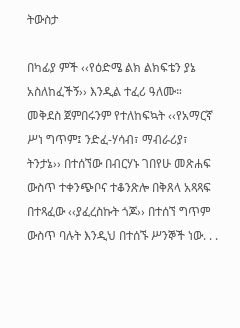ትውስታ

በካፊያ ምች ‹‹የዕድሜ ልክ ልክፍቴን ያኔ አስለከፈችኝ›› እንዲል ተፈሪ ዓለሙ። መቅደስ ጀምበሩንም የተለከፍኳት ‹‹የአማርኛ ሥነ ግጥም፤ ንድፈ-ሃሳብ፣ ማብራሪያ፣ ትንታኔ›› በተሰኘው በብርሃኑ ገበየሁ መጽሐፍ ውስጥ ተቀንጭቦና ተቆንጽሎ በቅጸላ አጻጻፍ በተጻፈው ‹‹ያፈረስኩት ጎጆ›› በተሰኘ ግጥም ውስጥ ባሉት እንዲህ በተሰኙ ሥንኞች ነው. . .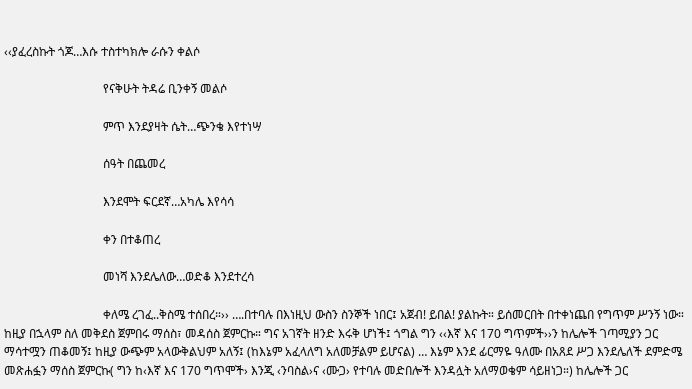‹‹ያፈረስኩት ጎጆ…እሱ ተስተካክሎ ራሱን ቀልሶ

                                 የናቅሁት ትዳሬ ቢንቀኝ መልሶ

                                 ምጥ እንደያዛት ሴት…ጭንቄ እየተነሣ

                                 ሰዓት በጨመረ

                                 እንደሞት ፍርደኛ…አካሌ እየሳሳ

                                 ቀን በተቆጠረ

                                 መነሻ እንደሌለው…ወድቆ እንደተረሳ

                                 ቀለሜ ረገፈ..ቅስሜ ተሰበረ።›› ….በተባሉ በእነዚህ ውስን ስንኞች ነበር፤ አጀብ! ይበል! ያልኩት። ይሰመርበት በተቀነጨበ የግጥም ሥንኝ ነው። ከዚያ በኋላም ስለ መቅደስ ጀምበሩ ማሰስ፣ መዳሰስ ጀምርኩ። ግና አገኛት ዘንድ እሩቅ ሆነች፤ ጎግል ግን ‹‹እኛ እና 170 ግጥምች››ን ከሌሎች ገጣሚያን ጋር ማሳተሟን ጠቆመኝ፤ ከዚያ ውጭም አላውቅልህም አለኝ፤ (ከእኔም አፈላለግ አለመቻልም ይሆናል) … እኔም እንደ ፊርማዬ ዓለሙ በአጸደ ሥጋ እንደሌለች ደምድሜ መጽሐፏን ማሰስ ጀምርኩ( ግን ከ‹እኛ እና 170 ግጥሞች› እንጂ ‹ንባስል›ና ‹ሙጋ› የተባሉ መድበሎች እንዳሏት አለማወቄም ሳይዘነጋ።) ከሌሎች ጋር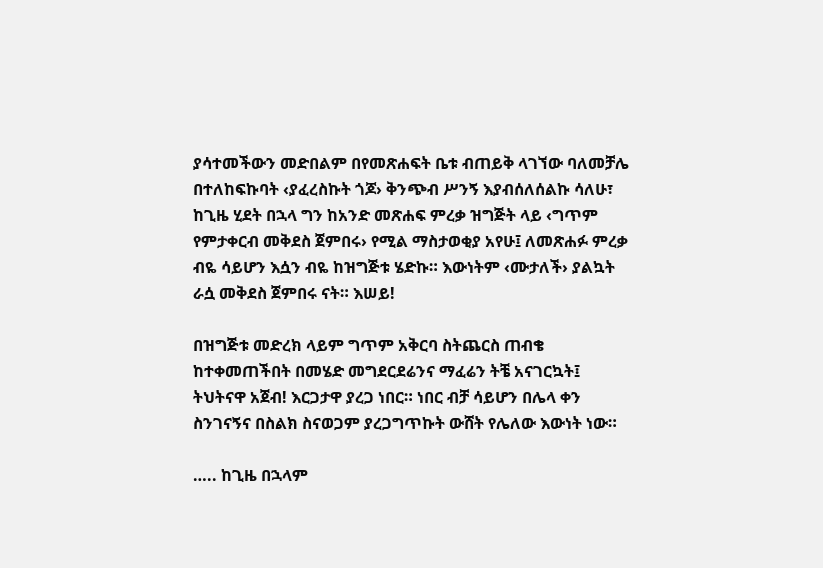ያሳተመችውን መድበልም በየመጽሐፍት ቤቱ ብጠይቅ ላገኘው ባለመቻሌ በተለከፍኩባት ‹ያፈረስኩት ጎጆ› ቅንጭብ ሥንኝ እያብሰለሰልኩ ሳለሁ፣ ከጊዜ ሂደት በኋላ ግን ከአንድ መጽሐፍ ምረቃ ዝግጅት ላይ ‹ግጥም የምታቀርብ መቅደስ ጀምበሩ› የሚል ማስታወቂያ አየሁ፤ ለመጽሐፉ ምረቃ ብዬ ሳይሆን እሷን ብዬ ከዝግጅቱ ሄድኩ። እውነትም ‹ሙታለች› ያልኳት ራሷ መቅደስ ጀምበሩ ናት። እሠይ!

በዝግጅቱ መድረክ ላይም ግጥም አቅርባ ስትጨርስ ጠብቄ ከተቀመጠችበት በመሄድ መግደርደሬንና ማፈሬን ትቼ አናገርኳት፤ ትህትናዋ አጀብ! እርጋታዋ ያረጋ ነበር። ነበር ብቻ ሳይሆን በሌላ ቀን ስንገናኝና በስልክ ስናወጋም ያረጋግጥኩት ውሸት የሌለው እውነት ነው።

….. ከጊዜ በኋላም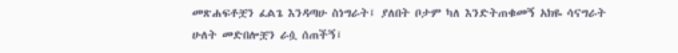መጽሐፍቶቿን ፈልጌ እንዳጣሁ ስነግራት፤ ያለበት ቦታም ካለ እንድትጠቁመኝ አክዬ ሳናግራት ሁለት መድበሎቿን ራሷ ሰጠችኝ፤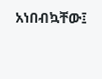አነበብኳቸው፤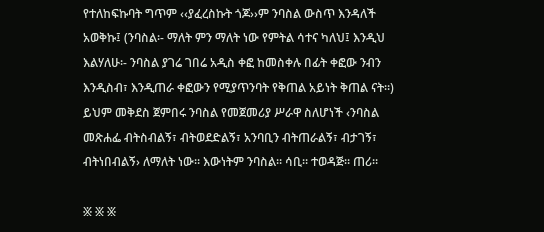የተለከፍኩባት ግጥም ‹‹ያፈረስኩት ጎጆ››ም ንባስል ውስጥ እንዳለች አወቅኩ፤ (ንባስል፡- ማለት ምን ማለት ነው የምትል ሳተና ካለህ፤ እንዲህ እልሃለሁ፡- ንባስል ያገሬ ገበሬ አዲስ ቀፎ ከመስቀሉ በፊት ቀፎው ንብን እንዲስብ፣ እንዲጠራ ቀፎውን የሚያጥንባት የቅጠል አይነት ቅጠል ናት።) ይህም መቅደስ ጀምበሩ ንባስል የመጀመሪያ ሥራዋ ስለሆነች ‹ንባስል መጽሐፌ ብትስብልኝ፣ ብትወደድልኝ፣ አንባቢን ብትጠራልኝ፣ ብታገኝ፣ ብትነበብልኝ› ለማለት ነው። እውነትም ንባስል። ሳቢ። ተወዳጅ። ጠሪ።

፠ ፠ ፠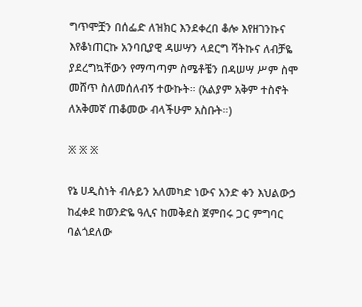ግጥሞቿን በሰፌድ ለዝክር እንደቀረበ ቆሎ እየዘገንኩና እየቆነጠርኩ አንባቢያዊ ዳሠሣን ላደርግ ሻትኩና ለብቻዬ ያደረግኳቸውን የማጣጣም ስሜቶቼን በዳሠሣ ሥም ስሞ መሸጥ ስለመሰለብኝ ተውኩት። (አልያም አቅም ተስኖት ለአቅመኛ ጠቆመው ብላችሁም አስቡት።)

፠ ፠ ፠

የኔ ሀዲስነት ብሉይን አለመካድ ነውና አንድ ቀን እህልውኃ ከፈቀደ ከወንድዬ ዓሊና ከመቅደስ ጀምበሩ ጋር ምግባር ባልጎደለው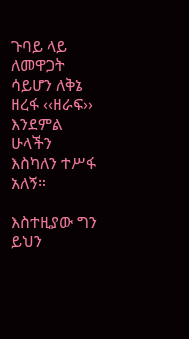ጉባይ ላይ ለመዋጋት ሳይሆን ለቅኔ ዘረፋ ‹‹ዘራፍ›› እንደምል ሁላችን እስካለን ተሥፋ አለኝ።

እስተዚያው ግን ይህን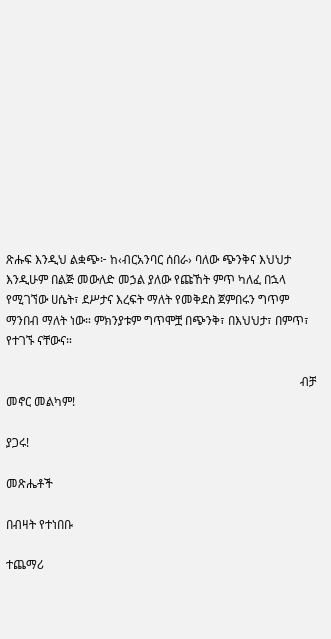ጽሑፍ እንዲህ ልቋጭ፦ ከ‹ብርአንባር ሰበራ› ባለው ጭንቅና እህህታ እንዲሁም በልጅ መውለድ መኃል ያለው የጩኸት ምጥ ካለፈ በኋላ የሚገኘው ሀሴት፣ ደሥታና እረፍት ማለት የመቅደስ ጀምበሩን ግጥም ማንበብ ማለት ነው። ምክንያቱም ግጥሞቿ በጭንቅ፣ በእህህታ፣ በምጥ፣ የተገኙ ናቸውና።

                                                                                                  ብቻ መኖር መልካም!

ያጋሩ!

መጽሔቶች

በብዛት የተነበቡ

ተጨማሪ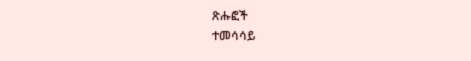ጽሑፎች
ተመሳሳይ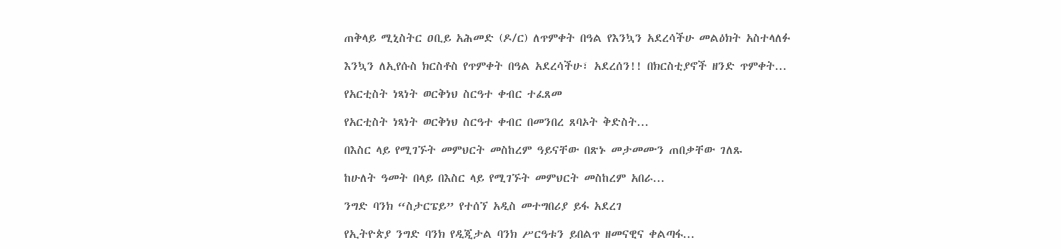ጠቅላይ ሚኒስትር ዐቢይ አሕመድ (ዶ/ር) ለጥምቀት በዓል የእንኳን አደረሳችሁ መልዕክት አስተላለፉ

እንኳን ለኢየሱስ ክርስቶስ የጥምቀት በዓል አደረሳችሁ፣ አደረሰን!! በክርስቲያኖች ዘንድ ጥምቀት...

የአርቲስት ነጻነት ወርቅነህ ስርዓተ ቀብር ተፈጸመ

የአርቲስት ነጻነት ወርቅነህ ስርዓተ ቀብር በመንበረ ጸባኦት ቅድስት...

በእስር ላይ የሚገኙት መምህርት መስከረም ዓይናቸው በጽኑ መታመሙን ጠበቃቸው ገለጹ

ከሁለት ዓመት በላይ በእስር ላይ የሚገኙት መምህርት መስከረም አበራ...

ንግድ ባንክ “ስታርፔይ” የተሰኘ አዲስ መተግበሪያ ይፋ አደረገ

የኢትዮጵያ ንግድ ባንክ የዲጂታል ባንክ ሥርዓቱን ይበልጥ ዘመናዊና ቀልጣፋ...